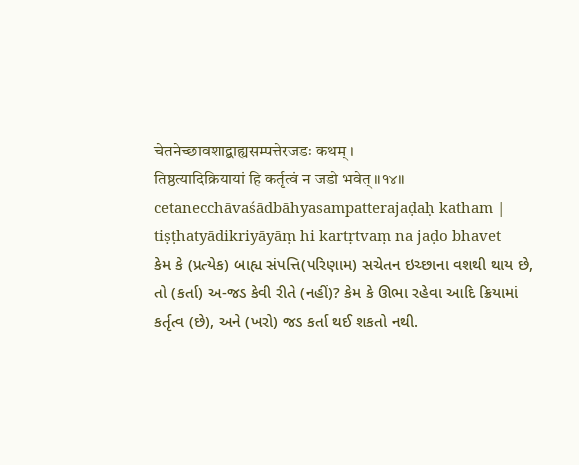चेतनेच्छावशाद्बाह्यसम्पत्तेरजडः कथम् ।
तिष्ठत्यादिक्रियायां हि कर्तृत्वं न जडो भवेत् ॥१४॥
cetanecchāvaśādbāhyasampatterajaḍaḥ katham |
tiṣṭhatyādikriyāyāṃ hi kartṛtvaṃ na jaḍo bhavet
કેમ કે (પ્રત્યેક) બાહ્ય સંપત્તિ(પરિણામ) સચેતન ઇચ્છાના વશથી થાય છે, તો (કર્તા) અ-જડ કેવી રીતે (નહીં)? કેમ કે ઊભા રહેવા આદિ ક્રિયામાં કર્તૃત્વ (છે), અને (ખરો) જડ કર્તા થઈ શકતો નથી.